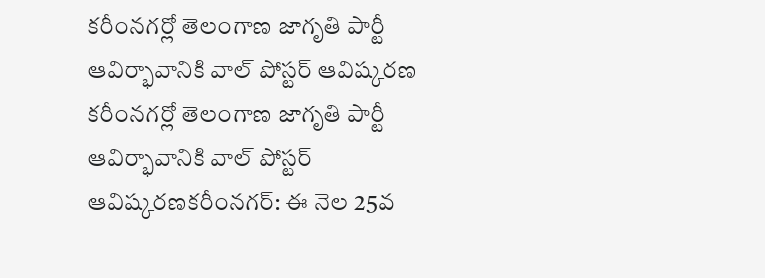కరీంనగర్లో తెలంగాణ జాగృతి పార్టీ ఆవిర్భావానికి వాల్ పోస్టర్ ఆవిష్కరణ
కరీంనగర్లో తెలంగాణ జాగృతి పార్టీ ఆవిర్భావానికి వాల్ పోస్టర్ ఆవిష్కరణకరీంనగర్: ఈ నెల 25వ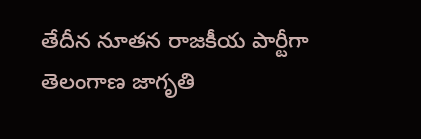తేదీన నూతన రాజకీయ పార్టీగా తెలంగాణ జాగృతి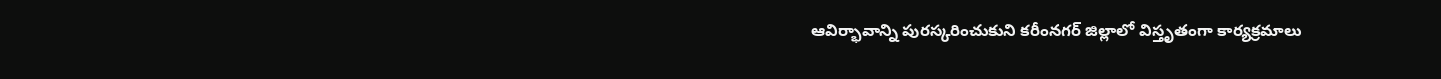ఆవిర్భావాన్ని పురస్కరించుకుని కరీంనగర్ జిల్లాలో విస్తృతంగా కార్యక్రమాలు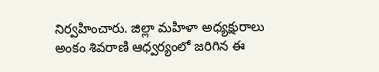నిర్వహించారు. జిల్లా మహిళా అధ్యక్షురాలు అంకం శివరాణి ఆధ్వర్యంలో జరిగిన ఈ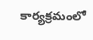కార్యక్రమంలో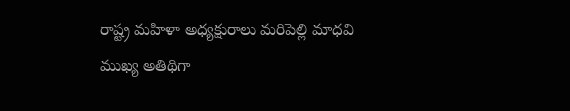రాష్ట్ర మహిళా అధ్యక్షురాలు మరిపెల్లి మాధవి ముఖ్య అతిథిగా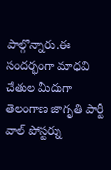పాల్గొన్నారు.ఈ సందర్భంగా మాధవి చేతుల మీదుగా తెలంగాణ జాగృతి పార్టీ వాల్ పోస్టర్ను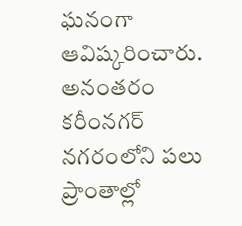ఘనంగా ఆవిష్కరించారు. అనంతరం కరీంనగర్ నగరంలోని పలు ప్రాంతాల్లో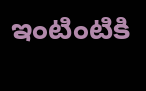ఇంటింటికి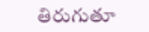తిరుగుతూ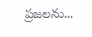ప్రజలను...